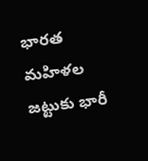భారత మహిళల జట్టుకు భారీ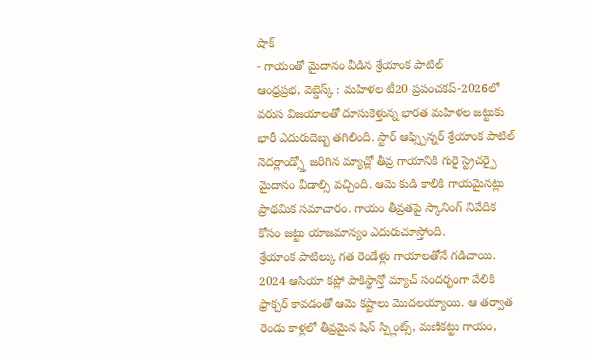షాక్
- గాయంతో మైదానం వీడిన శ్రేయాంక పాటిల్
ఆంధ్రప్రభ, వెబ్డెస్క్ : మహిళల టీ20 ప్రపంచకప్-2026లో వరుస విజయాలతో దూసుకెళ్తున్న భారత మహిళల జట్టుకు భారీ ఎదురుదెబ్బ తగిలింది. స్టార్ ఆఫ్స్పిన్నర్ శ్రేయాంక పాటిల్ నెదర్లాండ్స్తో జరిగిన మ్యాచ్లో తీవ్ర గాయానికి గురై స్ట్రెచర్పై మైదానం వీడాల్సి వచ్చింది. ఆమె కుడి కాలికి గాయమైనట్లు ప్రాథమిక సమాచారం. గాయం తీవ్రతపై స్కానింగ్ నివేదిక కోసం జట్టు యాజమాన్యం ఎదురుచూస్తోంది.
శ్రేయాంక పాటిల్కు గత రెండేళ్లు గాయాలతోనే గడిచాయి. 2024 ఆసియా కప్లో పాకిస్థాన్తో మ్యాచ్ సందర్భంగా వేలికి ఫ్రాక్చర్ కావడంతో ఆమె కష్టాలు మొదలయ్యాయి. ఆ తర్వాత రెండు కాళ్లలో తీవ్రమైన షిన్ స్ప్లింట్స్, మణికట్టు గాయం,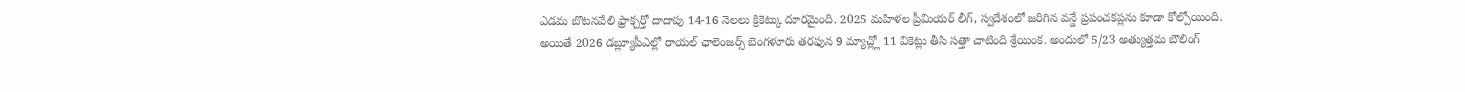ఎడమ బొటనవేలి ఫ్రాక్చర్తో దాదాపు 14-16 నెలలు క్రికెట్కు దూరమైంది. 2025 మహిళల ప్రీమియర్ లీగ్, స్వదేశంలో జరిగిన వన్డే ప్రపంచకప్లను కూడా కోల్పోయింది.
అయితే 2026 డబ్ల్యూపీఎల్లో రాయల్ ఛాలెంజర్స్ బెంగళూరు తరఫున 9 మ్యాచ్ల్లో 11 వికెట్లు తీసి సత్తా చాటింది శ్రేయింక. అందులో 5/23 అత్యుత్తమ బౌలింగ్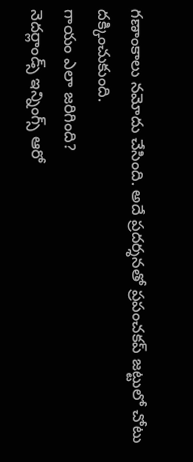గణాంకాలు నమోదు చేసింది. అదే ప్రదర్శనతో ప్రపంచకప్ జట్టులో చోటు దక్కించుకుంది.
గాయం ఎలా జరిగింది?
నెదర్లాండ్స్ ఇన్నింగ్స్ ఆరో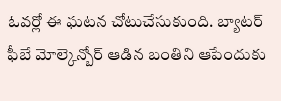ఓవర్లో ఈ ఘటన చోటుచేసుకుంది. బ్యాటర్ ఫీబే మోల్కెన్బోర్ ఆడిన బంతిని ఆపేందుకు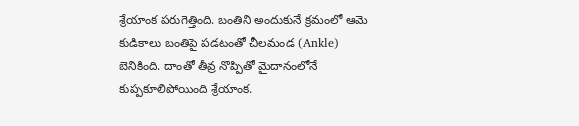శ్రేయాంక పరుగెత్తింది. బంతిని అందుకునే క్రమంలో ఆమె కుడికాలు బంతిపై పడటంతో చీలమండ (Ankle) బెనికింది. దాంతో తీవ్ర నొప్పితో మైదానంలోనే కుప్పకూలిపోయింది శ్రేయాంక.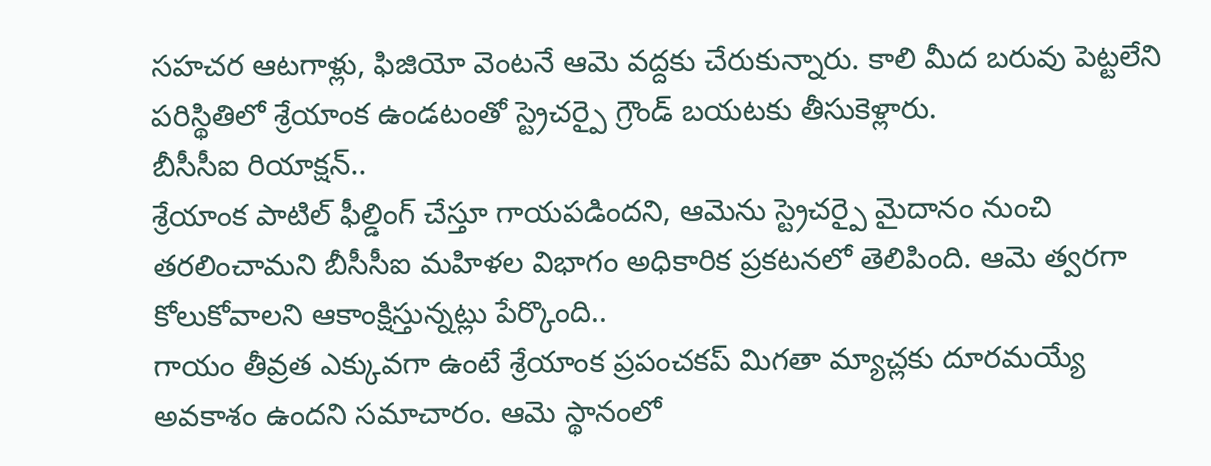సహచర ఆటగాళ్లు, ఫిజియో వెంటనే ఆమె వద్దకు చేరుకున్నారు. కాలి మీద బరువు పెట్టలేని పరిస్థితిలో శ్రేయాంక ఉండటంతో స్ట్రెచర్పై గ్రౌండ్ బయటకు తీసుకెళ్లారు.
బీసీసీఐ రియాక్షన్..
శ్రేయాంక పాటిల్ ఫీల్డింగ్ చేస్తూ గాయపడిందని, ఆమెను స్ట్రెచర్పై మైదానం నుంచి తరలించామని బీసీసీఐ మహిళల విభాగం అధికారిక ప్రకటనలో తెలిపింది. ఆమె త్వరగా కోలుకోవాలని ఆకాంక్షిస్తున్నట్లు పేర్కొంది..
గాయం తీవ్రత ఎక్కువగా ఉంటే శ్రేయాంక ప్రపంచకప్ మిగతా మ్యాచ్లకు దూరమయ్యే అవకాశం ఉందని సమాచారం. ఆమె స్థానంలో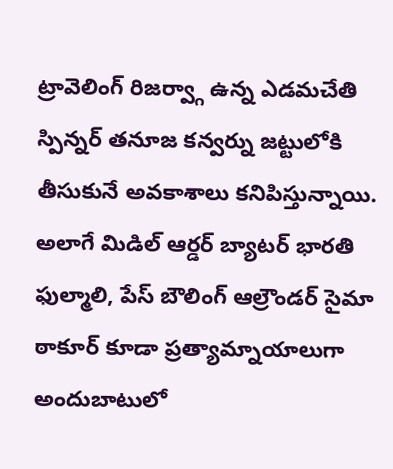ట్రావెలింగ్ రిజర్వ్గా ఉన్న ఎడమచేతి స్పిన్నర్ తనూజ కన్వర్ను జట్టులోకి తీసుకునే అవకాశాలు కనిపిస్తున్నాయి. అలాగే మిడిల్ ఆర్డర్ బ్యాటర్ భారతి ఫుల్మాలి, పేస్ బౌలింగ్ ఆల్రౌండర్ సైమా ఠాకూర్ కూడా ప్రత్యామ్నాయాలుగా అందుబాటులో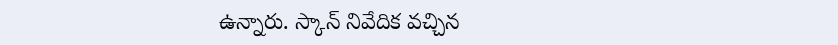ఉన్నారు. స్కాన్ నివేదిక వచ్చిన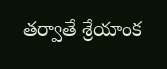తర్వాతే శ్రేయాంక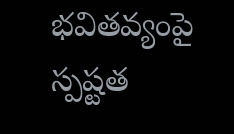భవితవ్యంపై స్పష్టత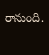రానుంది.